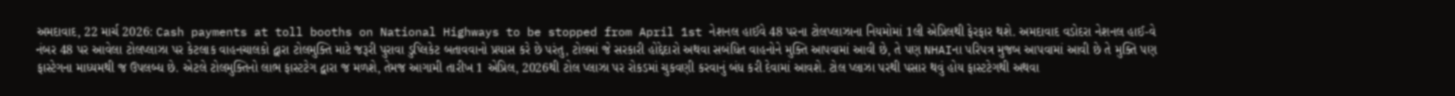અમદાવાદ, 22 માર્ચ 2026: Cash payments at toll booths on National Highways to be stopped from April 1st નેશનલ હાઈવે 48 પરના ટોલપ્લાઝાના નિયમોમાં 1લી એપ્રિલથી ફેરફાર થશે. અમદાવાદ વડોદરા નેશનલ હાઈ-વે નંબર 48 પર આવેલા ટોલપ્લાઝા પર કેટલાક વાહનચાલકો દ્વારા ટોલમુક્તિ માટે જરૂરી પુરાવા ડુપ્લિકેટ બતાવવાનો પ્રયાસ કરે છે પરંતુ, ટોલમાં જે સરકારી હોદ્દેદારો અથવા સબંધિત વાહનોને મુક્તિ આપવામાં આવી છે, તે પણ NHAIના પરિપત્ર મુજબ આપવામાં આવી છે તે મુક્તિ પણ ફાસ્ટેગના માધ્યમથી જ ઉપલબ્ધ છે. એટલે ટોલમુક્તિનો લાભ ફાસ્ટટેગ દ્વારા જ મળશે, તેમજ આગામી તારીખ 1 એપ્રિલ, 2026થી ટોલ પ્લાઝા પર રોકડમાં ચુકવણી કરવાનું બંધ કરી દેવામાં આવશે. ટોલ પ્લાઝા પરથી પસાર થવું હોય ફાસ્ટટેગથી અથવા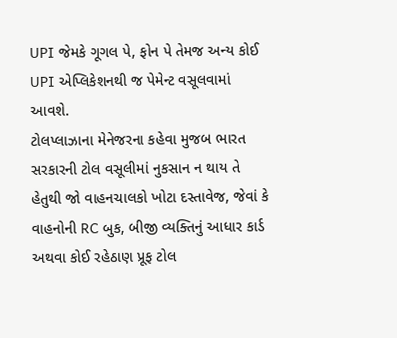UPI જેમકે ગૂગલ પે, ફોન પે તેમજ અન્ય કોઈ UPI એપ્લિકેશનથી જ પેમેન્ટ વસૂલવામાં આવશે.
ટોલપ્લાઝાના મેનેજરના કહેવા મુજબ ભારત સરકારની ટોલ વસૂલીમાં નુકસાન ન થાય તે હેતુથી જો વાહનચાલકો ખોટા દસ્તાવેજ, જેવાં કે વાહનોની RC બુક, બીજી વ્યક્તિનું આધાર કાર્ડ અથવા કોઈ રહેઠાણ પ્રૂફ ટોલ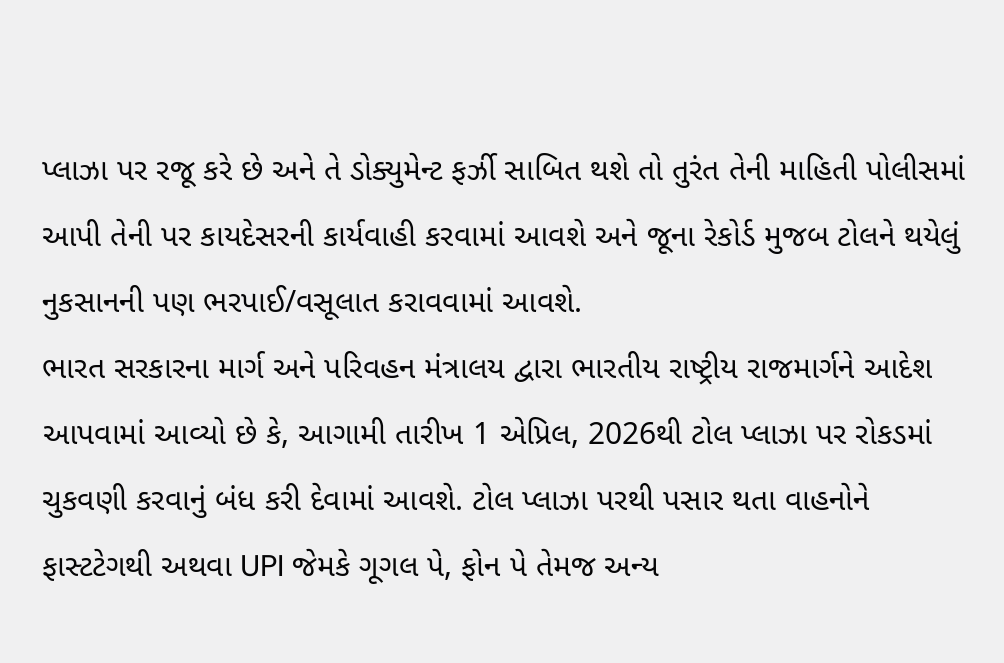પ્લાઝા પર રજૂ કરે છે અને તે ડોક્યુમેન્ટ ફર્ઝી સાબિત થશે તો તુરંત તેની માહિતી પોલીસમાં આપી તેની પર કાયદેસરની કાર્યવાહી કરવામાં આવશે અને જૂના રેકોર્ડ મુજબ ટોલને થયેલું નુકસાનની પણ ભરપાઈ/વસૂલાત કરાવવામાં આવશે.
ભારત સરકારના માર્ગ અને પરિવહન મંત્રાલય દ્વારા ભારતીય રાષ્ટ્રીય રાજમાર્ગને આદેશ આપવામાં આવ્યો છે કે, આગામી તારીખ 1 એપ્રિલ, 2026થી ટોલ પ્લાઝા પર રોકડમાં ચુકવણી કરવાનું બંધ કરી દેવામાં આવશે. ટોલ પ્લાઝા પરથી પસાર થતા વાહનોને ફાસ્ટટેગથી અથવા UPI જેમકે ગૂગલ પે, ફોન પે તેમજ અન્ય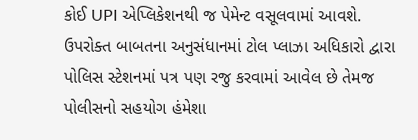કોઈ UPI એપ્લિકેશનથી જ પેમેન્ટ વસૂલવામાં આવશે. ઉપરોક્ત બાબતના અનુસંધાનમાં ટોલ પ્લાઝા અધિકારો દ્વારા પોલિસ સ્ટેશનમાં પત્ર પણ રજુ કરવામાં આવેલ છે તેમજ પોલીસનો સહયોગ હંમેશા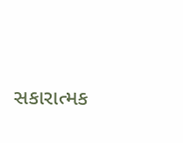સકારાત્મક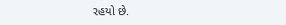રહયો છે.